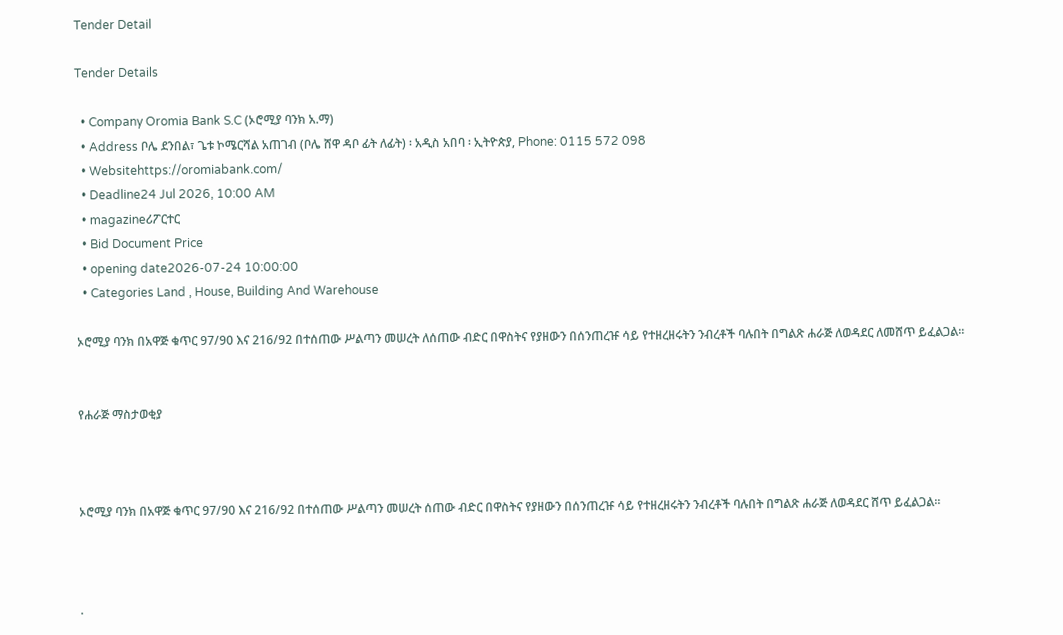Tender Detail

Tender Details

  • Company Oromia Bank S.C (ኦሮሚያ ባንክ አ.ማ)
  • Address ቦሌ ደንበል፣ ጌቱ ኮሜርሻል አጠገብ (ቦሌ ሸዋ ዳቦ ፊት ለፊት) ፡ አዲስ አበባ ፡ ኢትዮጵያ, Phone: 0115 572 098
  • Websitehttps://oromiabank.com/
  • Deadline24 Jul 2026, 10:00 AM
  • magazineሪፖርተር
  • Bid Document Price
  • opening date2026-07-24 10:00:00
  • Categories Land , House, Building And Warehouse

ኦሮሚያ ባንክ በአዋጅ ቁጥር 97/90 እና 216/92 በተሰጠው ሥልጣን መሠረት ለሰጠው ብድር በዋስትና የያዘውን በሰንጠረዡ ሳይ የተዘረዘሩትን ንብረቶች ባሉበት በግልጽ ሐራጅ ለወዳደር ለመሸጥ ይፈልጋል።


የሐራጅ ማስታወቂያ



ኦሮሚያ ባንክ በአዋጅ ቁጥር 97/90 እና 216/92 በተሰጠው ሥልጣን መሠረት ሰጠው ብድር በዋስትና የያዘውን በሰንጠረዡ ሳይ የተዘረዘሩትን ንብረቶች ባሉበት በግልጽ ሐራጅ ለወዳደር ሸጥ ይፈልጋል።



.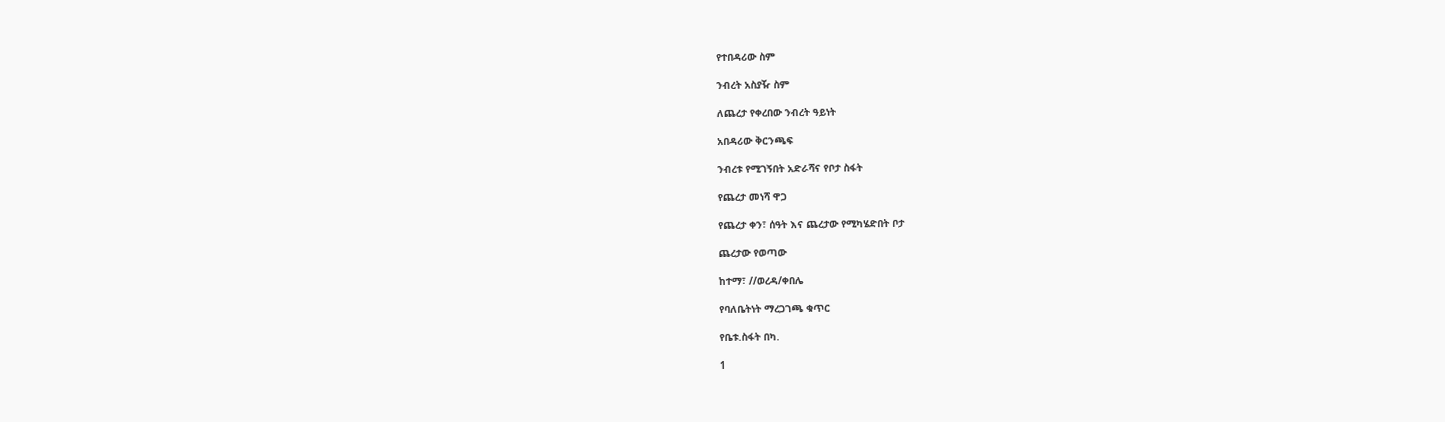የተበዳሪው ስም

ንብረት አስያዥ ስም

ለጨረታ የቀረበው ንብረት ዓይነት

አበዳሪው ቅርንጫፍ

ንብረቱ የሚገኝበት አድራሻና የቦታ ስፋት

የጨረታ መነሻ ዋጋ

የጨረታ ቀን፣ ሰዓት እና ጨረታው የሚካሄድበት ቦታ

ጨረታው የወጣው

ከተማ፣ //ወረዳ/ቀበሌ

የባለቤትነት ማረጋገጫ ቁጥር

የቤቱ.ስፋት በካ.

1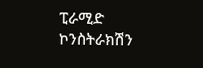ፒራሚድ ኮንስትራክሽን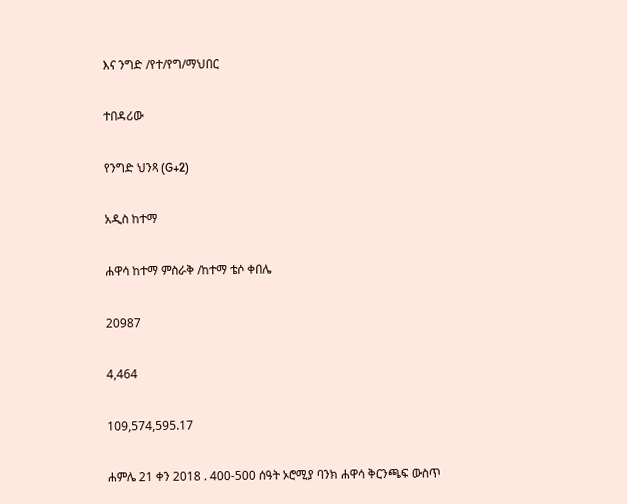እና ንግድ /የተ/የግ/ማህበር

ተበዳሪው

የንግድ ህንጻ (G+2)

አዲስ ከተማ

ሐዋሳ ከተማ ምስራቅ /ከተማ ቴሶ ቀበሌ

20987

4,464

109,574,595.17

ሐምሌ 21 ቀን 2018 . 400-500 ሰዓት ኦሮሚያ ባንክ ሐዋሳ ቅርንጫፍ ውስጥ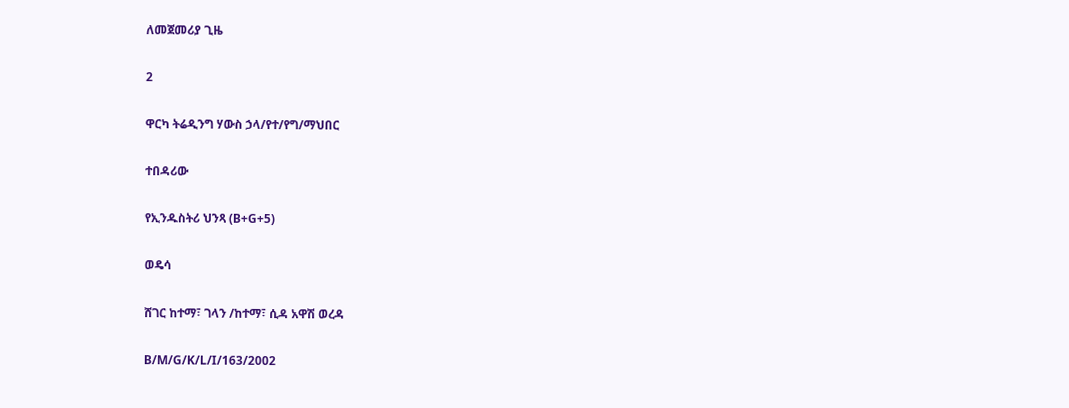ለመጀመሪያ ጊዜ

2

ዋርካ ትሬዲንግ ሃውስ ኃላ/የተ/የግ/ማህበር

ተበዳሪው

የኢንዱስትሪ ህንጻ (B+G+5)

ወዴሳ

ሸገር ከተማ፣ ገላን /ከተማ፣ ሲዳ አዋሽ ወረዳ

B/M/G/K/L/I/163/2002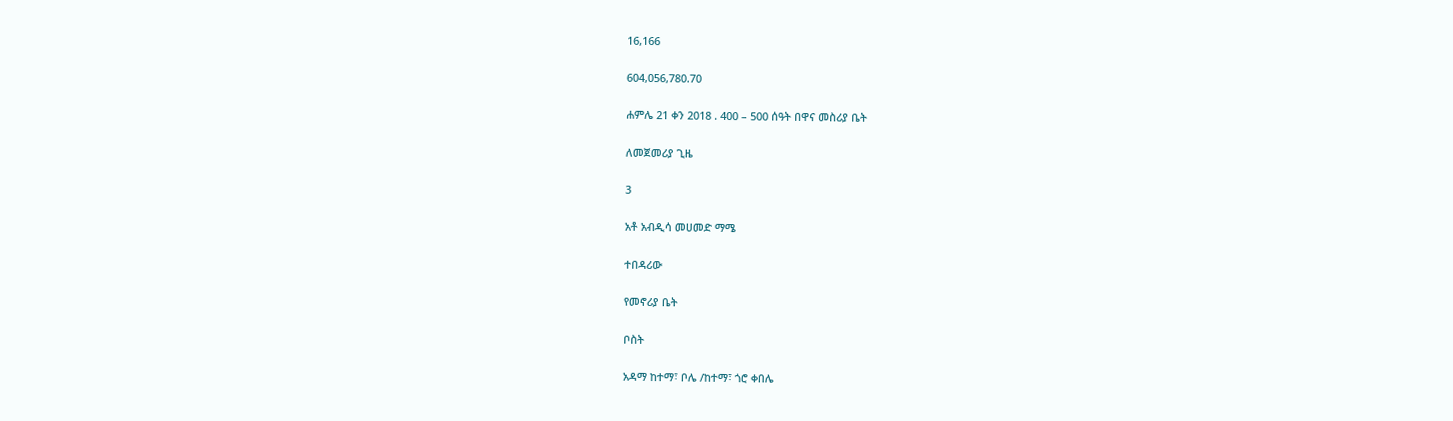16,166

604,056,780.70

ሐምሌ 21 ቀን 2018 . 400 – 500 ሰዓት በዋና መስሪያ ቤት

ለመጀመሪያ ጊዜ

3

አቶ አብዲሳ መሀመድ ማሜ

ተበዳሪው

የመኖሪያ ቤት

ቦስት

አዳማ ከተማ፣ ቦሌ /ከተማ፣ ጎሮ ቀበሌ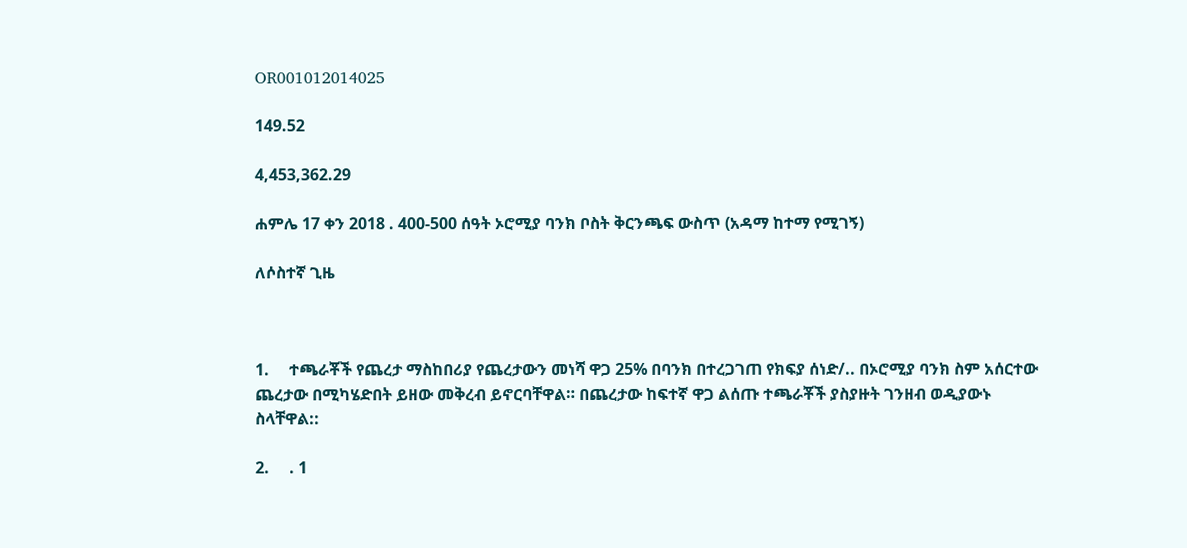OR001012014025

149.52

4,453,362.29

ሐምሌ 17 ቀን 2018 . 400-500 ሰዓት ኦሮሚያ ባንክ ቦስት ቅርንጫፍ ውስጥ (አዳማ ከተማ የሚገኝ)

ለሶስተኛ ጊዜ



1.     ተጫራቾች የጨረታ ማስከበሪያ የጨረታውን መነሻ ዋጋ 25% በባንክ በተረጋገጠ የክፍያ ሰነድ/.. በኦሮሚያ ባንክ ስም አሰርተው ጨረታው በሚካሄድበት ይዘው መቅረብ ይኖርባቸዋል። በጨረታው ከፍተኛ ዋጋ ልሰጡ ተጫራቾች ያስያዙት ገንዘብ ወዲያውኑ ስላቸዋል::

2.     . 1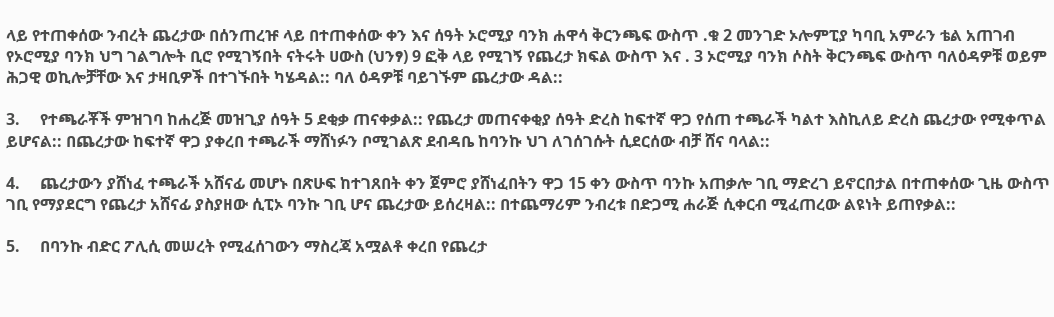ላይ የተጠቀሰው ንብረት ጨረታው በሰንጠረዡ ላይ በተጠቀሰው ቀን እና ሰዓት ኦሮሚያ ባንክ ሐዋሳ ቅርንጫፍ ውስጥ .ቁ 2 መንገድ ኦሎምፒያ ካባቢ አምራን ቴል አጠገብ የኦሮሚያ ባንክ ህግ ገልግሎት ቢሮ የሚገኝበት ናትሩት ሀውስ (ህንፃ) 9 ፎቅ ላይ የሚገኝ የጨረታ ክፍል ውስጥ እና . 3 ኦሮሚያ ባንክ ሶስት ቅርንጫፍ ውስጥ ባለዕዳዎቹ ወይም ሕጋዊ ወኪሎቻቸው እና ታዛቢዎች በተገኙበት ካሄዳል:: ባለ ዕዳዎቹ ባይገኙም ጨረታው ዳል::

3.     የተጫራቾች ምዝገባ ከሐረጅ መዝጊያ ሰዓት 5 ደቂቃ ጠናቀቃል:: የጨረታ መጠናቀቂያ ሰዓት ድረስ ከፍተኛ ዋጋ የሰጠ ተጫራች ካልተ እስኪለይ ድረስ ጨረታው የሚቀጥል ይሆናል:: በጨረታው ከፍተኛ ዋጋ ያቀረበ ተጫራች ማሸነፉን ቦሚገልጽ ደብዳቤ ከባንኩ ህገ ለገሰገሱት ሲደርሰው ብቻ ሸና ባላል::

4.     ጨረታውን ያሸነፈ ተጫራች አሸናፊ መሆኑ በጽሁፍ ከተገጸበት ቀን ጀምሮ ያሸነፈበትን ዋጋ 15 ቀን ውስጥ ባንኩ አጠቃሎ ገቢ ማድረገ ይኖርበታል በተጠቀሰው ጊዜ ውስጥ ገቢ የማያደርግ የጨረታ አሸናፊ ያስያዘው ሲፒኦ ባንኩ ገቢ ሆና ጨረታው ይሰረዛል:: በተጨማሪም ንብረቱ በድጋሚ ሐራጅ ሲቀርብ ሚፈጠረው ልዩነት ይጠየቃል::

5.     በባንኩ ብድር ፖሊሲ መሠረት የሚፈሰገውን ማስረጃ አሟልቶ ቀረበ የጨረታ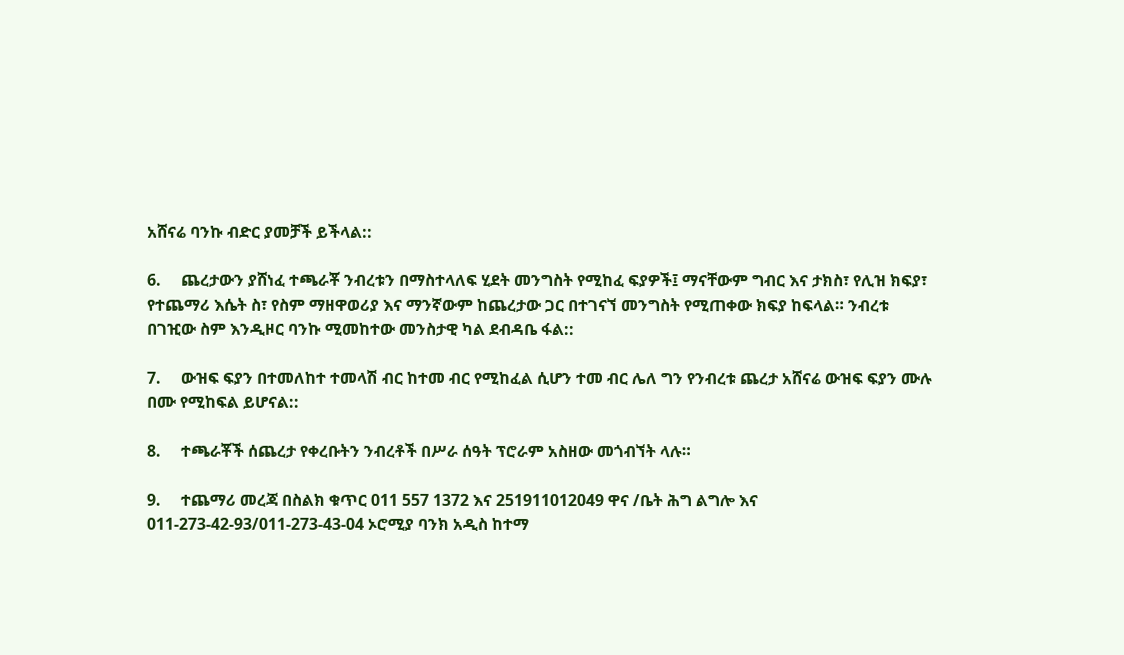አሸናሬ ባንኩ ብድር ያመቻች ይችላል::

6.     ጨረታውን ያሸነፈ ተጫራቾ ንብረቱን በማስተላለፍ ሂደት መንግስት የሚከፈ ፍያዎች፤ ማናቸውም ግብር እና ታክስ፣ የሊዝ ክፍያ፣ የተጨማሪ እሴት ስ፣ የስም ማዘዋወሪያ እና ማንኛውም ከጨረታው ጋር በተገናኘ መንግስት የሚጠቀው ክፍያ ከፍላል። ንብረቱ በገዢው ስም እንዲዞር ባንኩ ሚመከተው መንስታዊ ካል ደብዳቤ ፋል::

7.     ውዝፍ ፍያን በተመለከተ ተመላሽ ብር ከተመ ብር የሚከፈል ሲሆን ተመ ብር ሌለ ግን የንብረቱ ጨረታ አሸናሬ ውዝፍ ፍያን ሙሉ በሙ የሚከፍል ይሆናል::

8.     ተጫራቾች ሰጨረታ የቀረቡትን ንብረቶች በሥራ ሰዓት ፕሮራም አስዘው መጎብኘት ላሉ።

9.     ተጨማሪ መረጃ በስልክ ቁጥር 011 557 1372 እና 251911012049 ዋና /ቤት ሕግ ልግሎ እና 011-273-42-93/011-273-43-04 ኦሮሚያ ባንክ አዲስ ከተማ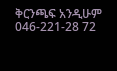ቅርንጫፍ አንዲሁም 046-221-28 72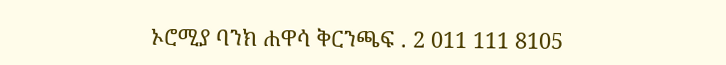ኦሮሚያ ባንክ ሐዋሳ ቅርንጫፍ . 2 011 111 8105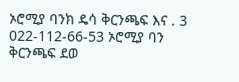ኦሮሚያ ባንክ ዴሳ ቅርንጫፍ እና . 3 022-112-66-53 ኦሮሚያ ባን ቅርንጫፍ ደወ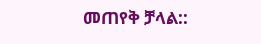መጠየቅ ቻላል::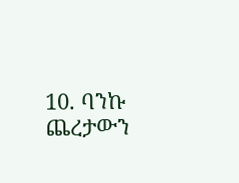10. ባንኩ ጨረታውን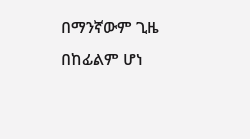በማንኛውም ጊዜ በከፊልም ሆነ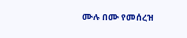ሙሉ በሙ የመሰረዝ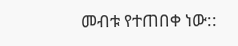መብቱ የተጠበቀ ነው::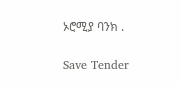ኦሮሚያ ባንክ .

Save Tender